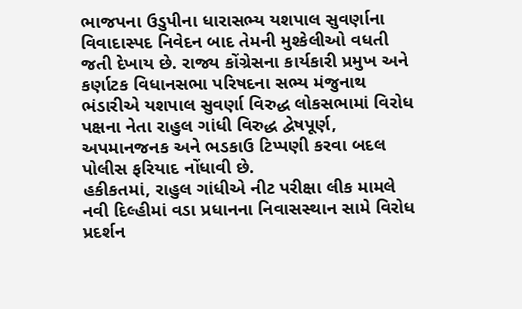ભાજપના ઉડુપીના ધારાસભ્ય યશપાલ સુવર્ણાના વિવાદાસ્પદ નિવેદન બાદ તેમની મુશ્કેલીઓ વધતી જતી દેખાય છે. રાજ્ય કોંગ્રેસના કાર્યકારી પ્રમુખ અને કર્ણાટક વિધાનસભા પરિષદના સભ્ય મંજુનાથ ભંડારીએ યશપાલ સુવર્ણા વિરુદ્ધ લોકસભામાં વિરોધ પક્ષના નેતા રાહુલ ગાંધી વિરુદ્ધ દ્વેષપૂર્ણ, અપમાનજનક અને ભડકાઉ ટિપ્પણી કરવા બદલ પોલીસ ફરિયાદ નોંધાવી છે.
હકીકતમાં, રાહુલ ગાંધીએ નીટ પરીક્ષા લીક મામલે નવી દિલ્હીમાં વડા પ્રધાનના નિવાસસ્થાન સામે વિરોધ પ્રદર્શન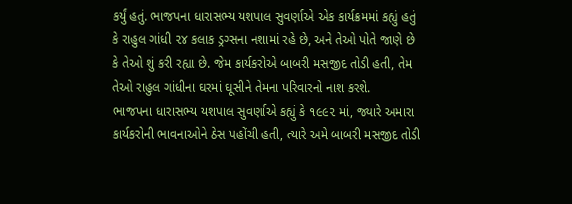કર્યું હતું. ભાજપના ધારાસભ્ય યશપાલ સુવર્ણાએ એક કાર્યક્રમમાં કહ્યું હતું કે રાહુલ ગાંધી ૨૪ કલાક ડ્રગ્સના નશામાં રહે છે, અને તેઓ પોતે જાણે છે કે તેઓ શું કરી રહ્યા છે. જેમ કાર્યકરોએ બાબરી મસજીદ તોડી હતી, તેમ તેઓ રાહુલ ગાંધીના ઘરમાં ઘૂસીને તેમના પરિવારનો નાશ કરશે.
ભાજપના ધારાસભ્ય યશપાલ સુવર્ણાએ કહ્યું કે ૧૯૯૨ માં, જ્યારે અમારા કાર્યકરોની ભાવનાઓને ઠેસ પહોંચી હતી, ત્યારે અમે બાબરી મસજીદ તોડી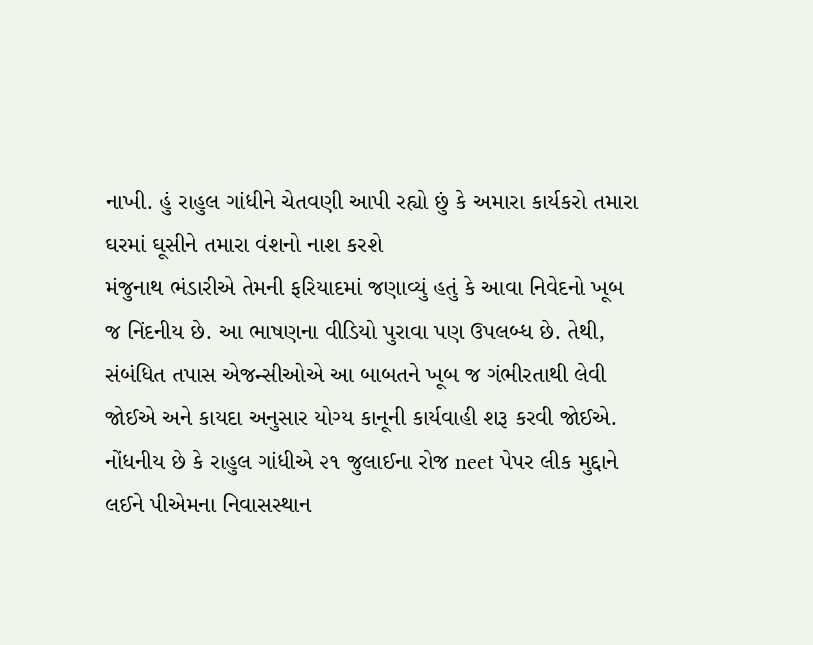નાખી. હું રાહુલ ગાંધીને ચેતવણી આપી રહ્યો છું કે અમારા કાર્યકરો તમારા ઘરમાં ઘૂસીને તમારા વંશનો નાશ કરશે
મંજુનાથ ભંડારીએ તેમની ફરિયાદમાં જણાવ્યું હતું કે આવા નિવેદનો ખૂબ જ નિંદનીય છે. આ ભાષણના વીડિયો પુરાવા પણ ઉપલબ્ધ છે. તેથી, સંબંધિત તપાસ એજન્સીઓએ આ બાબતને ખૂબ જ ગંભીરતાથી લેવી જોઈએ અને કાયદા અનુસાર યોગ્ય કાનૂની કાર્યવાહી શરૂ કરવી જોઈએ.
નોંધનીય છે કે રાહુલ ગાંધીએ ૨૧ જુલાઈના રોજ neet પેપર લીક મુદ્દાને લઈને પીએમના નિવાસસ્થાન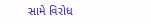સામે વિરોધ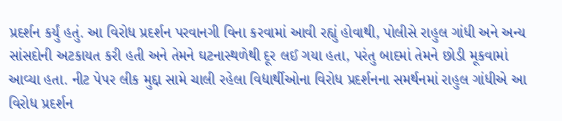પ્રદર્શન કર્યું હતું. આ વિરોધ પ્રદર્શન પરવાનગી વિના કરવામાં આવી રહ્યું હોવાથી, પોલીસે રાહુલ ગાંધી અને અન્ય સાંસદોની અટકાયત કરી હતી અને તેમને ઘટનાસ્થળેથી દૂર લઈ ગયા હતા, પરંતુ બાદમાં તેમને છોડી મૂકવામાં આવ્યા હતા. નીટ પેપર લીક મુદ્દા સામે ચાલી રહેલા વિદ્યાર્થીઓના વિરોધ પ્રદર્શનના સમર્થનમાં રાહુલ ગાંધીએ આ વિરોધ પ્રદર્શન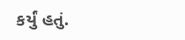કર્યું હતું.